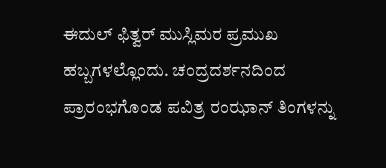ಈದುಲ್ ಫಿತ್ವರ್ ಮುಸ್ಲಿಮರ ಪ್ರಮುಖ ಹಬ್ಬಗಳಲ್ಲೊಂದು. ಚಂದ್ರದರ್ಶನದಿಂದ ಪ್ರಾರಂಭಗೊಂಡ ಪವಿತ್ರ ರಂಝಾನ್ ತಿಂಗಳನ್ನು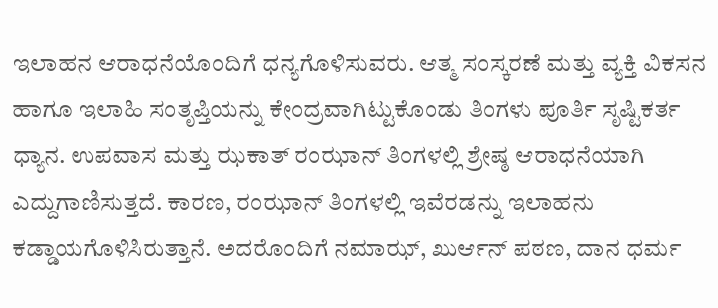ಇಲಾಹನ ಆರಾಧನೆಯೊಂದಿಗೆ ಧನ್ಯಗೊಳಿಸುವರು. ಆತ್ಮ ಸಂಸ್ಕರಣೆ ಮತ್ತು ವ್ಯಕ್ತಿ ವಿಕಸನ ಹಾಗೂ ಇಲಾಹಿ ಸಂತೃಪ್ತಿಯನ್ನು ಕೇಂದ್ರವಾಗಿಟ್ಟುಕೊಂಡು ತಿಂಗಳು ಪೂರ್ತಿ ಸೃಷ್ಟಿಕರ್ತ ಧ್ಯಾನ. ಉಪವಾಸ ಮತ್ತು ಝಕಾತ್ ರಂಝಾನ್ ತಿಂಗಳಲ್ಲಿ ಶ್ರೇಷ್ಠ ಆರಾಧನೆಯಾಗಿ ಎದ್ದುಗಾಣಿಸುತ್ತದೆ. ಕಾರಣ, ರಂಝಾನ್ ತಿಂಗಳಲ್ಲಿ ಇವೆರಡನ್ನು ಇಲಾಹನು ಕಡ್ಡಾಯಗೊಳಿಸಿರುತ್ತಾನೆ. ಅದರೊಂದಿಗೆ ನಮಾಝ್, ಖುರ್ಆನ್ ಪಠಣ, ದಾನ ಧರ್ಮ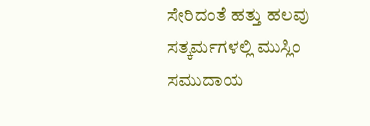ಸೇರಿದಂತೆ ಹತ್ತು ಹಲವು ಸತ್ಕರ್ಮಗಳಲ್ಲಿ ಮುಸ್ಲಿಂ ಸಮುದಾಯ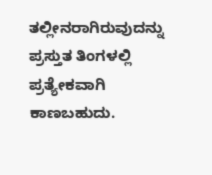ತಲ್ಲೀನರಾಗಿರುವುದನ್ನು ಪ್ರಸ್ತುತ ತಿಂಗಳಲ್ಲಿ ಪ್ರತ್ಯೇಕವಾಗಿ ಕಾಣಬಹುದು.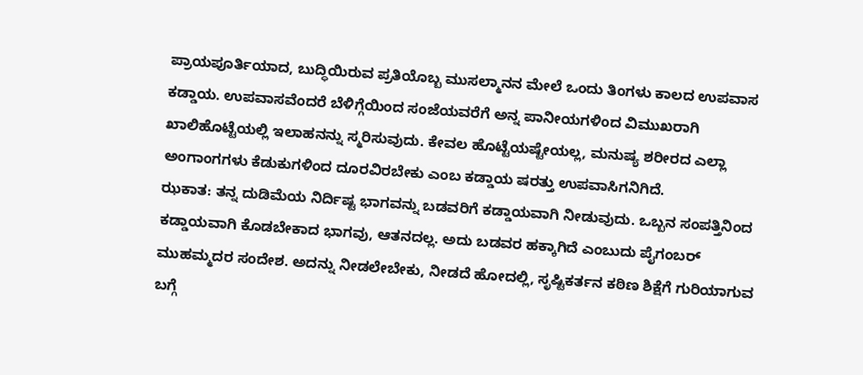ಪ್ರಾಯಪೂರ್ತಿಯಾದ, ಬುದ್ಧಿಯಿರುವ ಪ್ರತಿಯೊಬ್ಬ ಮುಸಲ್ಮಾನನ ಮೇಲೆ ಒಂದು ತಿಂಗಳು ಕಾಲದ ಉಪವಾಸ ಕಡ್ಡಾಯ. ಉಪವಾಸವೆಂದರೆ ಬೆಳಿಗ್ಗೆಯಿಂದ ಸಂಜೆಯವರೆಗೆ ಅನ್ನ ಪಾನೀಯಗಳಿಂದ ವಿಮುಖರಾಗಿ ಖಾಲಿಹೊಟ್ಟೆಯಲ್ಲಿ ಇಲಾಹನನ್ನು ಸ್ಮರಿಸುವುದು. ಕೇವಲ ಹೊಟ್ಟೆಯಷ್ಟೇಯಲ್ಲ, ಮನುಷ್ಯ ಶರೀರದ ಎಲ್ಲಾ ಅಂಗಾಂಗಗಳು ಕೆಡುಕುಗಳಿಂದ ದೂರವಿರಬೇಕು ಎಂಬ ಕಡ್ಡಾಯ ಷರತ್ತು ಉಪವಾಸಿಗನಿಗಿದೆ.
ಝಕಾತ: ತನ್ನ ದುಡಿಮೆಯ ನಿರ್ದಿಷ್ಟ ಭಾಗವನ್ನು ಬಡವರಿಗೆ ಕಡ್ಡಾಯವಾಗಿ ನೀಡುವುದು. ಒಬ್ಬನ ಸಂಪತ್ತಿನಿಂದ ಕಡ್ಡಾಯವಾಗಿ ಕೊಡಬೇಕಾದ ಭಾಗವು, ಆತನದಲ್ಲ. ಅದು ಬಡವರ ಹಕ್ಕಾಗಿದೆ ಎಂಬುದು ಪೈಗಂಬರ್ ಮುಹಮ್ಮದರ ಸಂದೇಶ. ಅದನ್ನು ನೀಡಲೇಬೇಕು, ನೀಡದೆ ಹೋದಲ್ಲಿ, ಸೃಷ್ಟಿಕರ್ತನ ಕಠಿಣ ಶಿಕ್ಷೆಗೆ ಗುರಿಯಾಗುವ ಬಗ್ಗೆ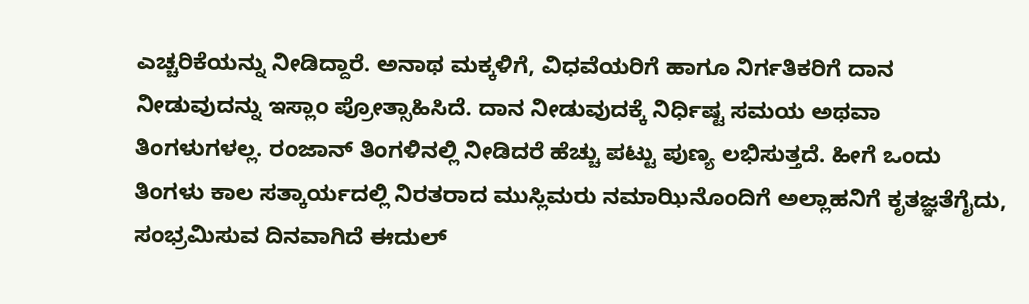ಎಚ್ಚರಿಕೆಯನ್ನು ನೀಡಿದ್ದಾರೆ. ಅನಾಥ ಮಕ್ಕಳಿಗೆ, ವಿಧವೆಯರಿಗೆ ಹಾಗೂ ನಿರ್ಗತಿಕರಿಗೆ ದಾನ ನೀಡುವುದನ್ನು ಇಸ್ಲಾಂ ಪ್ರೋತ್ಸಾಹಿಸಿದೆ. ದಾನ ನೀಡುವುದಕ್ಕೆ ನಿರ್ಧಿಷ್ಟ ಸಮಯ ಅಥವಾ ತಿಂಗಳುಗಳಲ್ಲ. ರಂಜಾನ್ ತಿಂಗಳಿನಲ್ಲಿ ನೀಡಿದರೆ ಹೆಚ್ಚು ಪಟ್ಟು ಪುಣ್ಯ ಲಭಿಸುತ್ತದೆ. ಹೀಗೆ ಒಂದು ತಿಂಗಳು ಕಾಲ ಸತ್ಕಾರ್ಯದಲ್ಲಿ ನಿರತರಾದ ಮುಸ್ಲಿಮರು ನಮಾಝಿನೊಂದಿಗೆ ಅಲ್ಲಾಹನಿಗೆ ಕೃತಜ್ಞತೆಗೈದು, ಸಂಭ್ರಮಿಸುವ ದಿನವಾಗಿದೆ ಈದುಲ್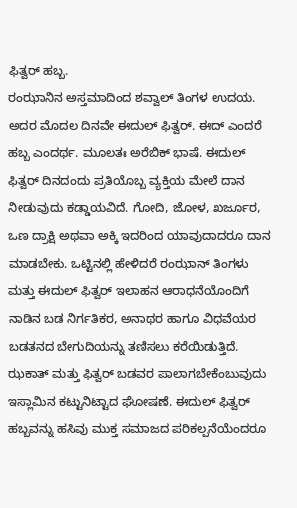ಫಿತ್ವರ್ ಹಬ್ಬ.
ರಂಝಾನಿನ ಅಸ್ತಮಾದಿಂದ ಶವ್ವಾಲ್ ತಿಂಗಳ ಉದಯ. ಅದರ ಮೊದಲ ದಿನವೇ ಈದುಲ್ ಫಿತ್ವರ್. ಈದ್ ಎಂದರೆ ಹಬ್ಬ ಎಂದರ್ಥ. ಮೂಲತಃ ಅರೆಬಿಕ್ ಭಾಷೆ. ಈದುಲ್ ಫಿತ್ವರ್ ದಿನದಂದು ಪ್ರತಿಯೊಬ್ಬ ವ್ಯಕ್ತಿಯ ಮೇಲೆ ದಾನ ನೀಡುವುದು ಕಡ್ಡಾಯವಿದೆ. ಗೋದಿ, ಜೋಳ, ಖರ್ಜೂರ, ಒಣ ದ್ರಾಕ್ಷಿ ಅಥವಾ ಅಕ್ಕಿ ಇದರಿಂದ ಯಾವುದಾದರೂ ದಾನ ಮಾಡಬೇಕು. ಒಟ್ಟಿನಲ್ಲಿ ಹೇಳಿದರೆ ರಂಝಾನ್ ತಿಂಗಳು ಮತ್ತು ಈದುಲ್ ಫಿತ್ವರ್ ಇಲಾಹನ ಆರಾಧನೆಯೊಂದಿಗೆ ನಾಡಿನ ಬಡ ನಿರ್ಗತಿಕರ, ಅನಾಥರ ಹಾಗೂ ವಿಧವೆಯರ ಬಡತನದ ಬೇಗುದಿಯನ್ನು ತಣಿಸಲು ಕರೆಯಿಡುತ್ತಿದೆ. ಝಕಾತ್ ಮತ್ತು ಫಿತ್ವರ್ ಬಡವರ ಪಾಲಾಗಬೇಕೆಂಬುವುದು ಇಸ್ಲಾಮಿನ ಕಟ್ಟುನಿಟ್ಟಾದ ಘೋಷಣೆ. ಈದುಲ್ ಫಿತ್ವರ್ ಹಬ್ಬವನ್ನು ಹಸಿವು ಮುಕ್ತ ಸಮಾಜದ ಪರಿಕಲ್ಪನೆಯೆಂದರೂ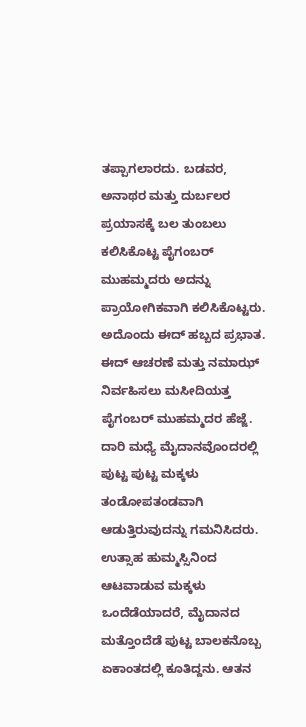ತಪ್ಪಾಗಲಾರದು. ಬಡವರ, ಅನಾಥರ ಮತ್ತು ದುರ್ಬಲರ ಪ್ರಯಾಸಕ್ಕೆ ಬಲ ತುಂಬಲು ಕಲಿಸಿಕೊಟ್ಟ ಪೈಗಂಬರ್ ಮುಹಮ್ಮದರು ಅದನ್ನು ಪ್ರಾಯೋಗಿಕವಾಗಿ ಕಲಿಸಿಕೊಟ್ಟರು.
ಅದೊಂದು ಈದ್ ಹಬ್ಬದ ಪ್ರಭಾತ. ಈದ್ ಆಚರಣೆ ಮತ್ತು ನಮಾಝ್ ನಿರ್ವಹಿಸಲು ಮಸೀದಿಯತ್ತ ಪೈಗಂಬರ್ ಮುಹಮ್ಮದರ ಹೆಜ್ಜೆ. ದಾರಿ ಮಧ್ಯೆ ಮೈದಾನವೊಂದರಲ್ಲಿ ಪುಟ್ಟ ಪುಟ್ಟ ಮಕ್ಕಳು ತಂಡೋಪತಂಡವಾಗಿ ಆಡುತ್ತಿರುವುದನ್ನು ಗಮನಿಸಿದರು. ಉತ್ಸಾಹ ಹುಮ್ಮಸ್ಸಿನಿಂದ ಆಟವಾಡುವ ಮಕ್ಕಳು ಒಂದೆಡೆಯಾದರೆ, ಮೈದಾನದ ಮತ್ತೊಂದೆಡೆ ಪುಟ್ಟ ಬಾಲಕನೊಬ್ಬ ಏಕಾಂತದಲ್ಲಿ ಕೂತಿದ್ದನು. ಆತನ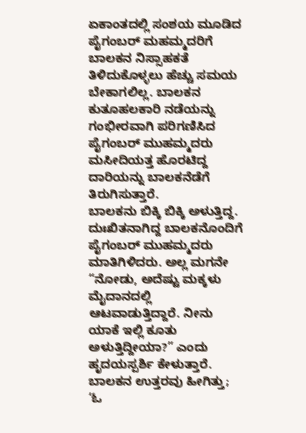ಏಕಾಂತದಲ್ಲಿ ಸಂಶಯ ಮೂಡಿದ ಪೈಗಂಬರ್ ಮಹಮ್ಮದರಿಗೆ ಬಾಲಕನ ನಿಸ್ಸಾಹಕತೆ ತಿಳಿದುಕೊಳ್ಳಲು ಹೆಚ್ಚು ಸಮಯ ಬೇಕಾಗಲಿಲ್ಲ. ಬಾಲಕನ ಕುತೂಹಲಕಾರಿ ನಡೆಯನ್ನು ಗಂಭೀರವಾಗಿ ಪರಿಗಣಿಸಿದ ಪೈಗಂಬರ್ ಮುಹಮ್ಮದರು ಮಸೀದಿಯತ್ತ ಹೊರಟಿದ್ದ ದಾರಿಯನ್ನು ಬಾಲಕನೆಡೆಗೆ ತಿರುಗಿಸುತ್ತಾರೆ.
ಬಾಲಕನು ಬಿಕ್ಕಿ ಬಿಕ್ಕಿ ಅಳುತ್ತಿದ್ದ. ದುಃಖಿತನಾಗಿದ್ದ ಬಾಲಕನೊಂದಿಗೆ ಪೈಗಂಬರ್ ಮುಹಮ್ಮದರು ಮಾತಿಗಿಳಿದರು. ಅಲ್ಲ ಮಗನೇ “ನೋಡು, ಅದೆಷ್ಟು ಮಕ್ಕಳು ಮೈದಾನದಲ್ಲಿ ಆಟವಾಡುತ್ತಿದ್ದಾರೆ. ನೀನು ಯಾಕೆ ಇಲ್ಲಿ ಕೂತು ಅಳುತ್ತಿದ್ದೀಯಾ?” ಎಂದು ಹೃದಯಸ್ಪರ್ಶಿ ಕೇಳುತ್ತಾರೆ. ಬಾಲಕನ ಉತ್ತರವು ಹೀಗಿತ್ತು; ‘ಓ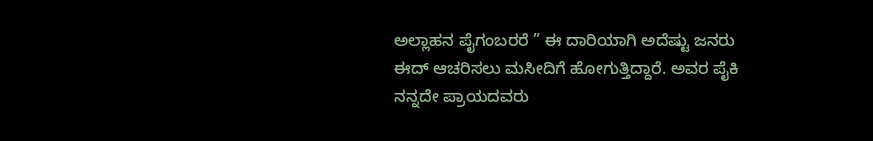ಅಲ್ಲಾಹನ ಪೈಗಂಬರರೆ ” ಈ ದಾರಿಯಾಗಿ ಅದೆಷ್ಟು ಜನರು ಈದ್ ಆಚರಿಸಲು ಮಸೀದಿಗೆ ಹೋಗುತ್ತಿದ್ದಾರೆ. ಅವರ ಪೈಕಿ ನನ್ನದೇ ಪ್ರಾಯದವರು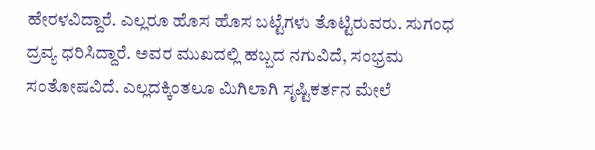ಹೇರಳವಿದ್ದಾರೆ. ಎಲ್ಲರೂ ಹೊಸ ಹೊಸ ಬಟ್ಟೆಗಳು ತೊಟ್ಟಿರುವರು. ಸುಗಂಧ ದ್ರವ್ಯ ಧರಿಸಿದ್ದಾರೆ. ಅವರ ಮುಖದಲ್ಲಿ ಹಬ್ಬದ ನಗುವಿದೆ, ಸಂಭ್ರಮ ಸಂತೋಷವಿದೆ. ಎಲ್ಲದಕ್ಕಿಂತಲೂ ಮಿಗಿಲಾಗಿ ಸೃಷ್ಟಿಕರ್ತನ ಮೇಲೆ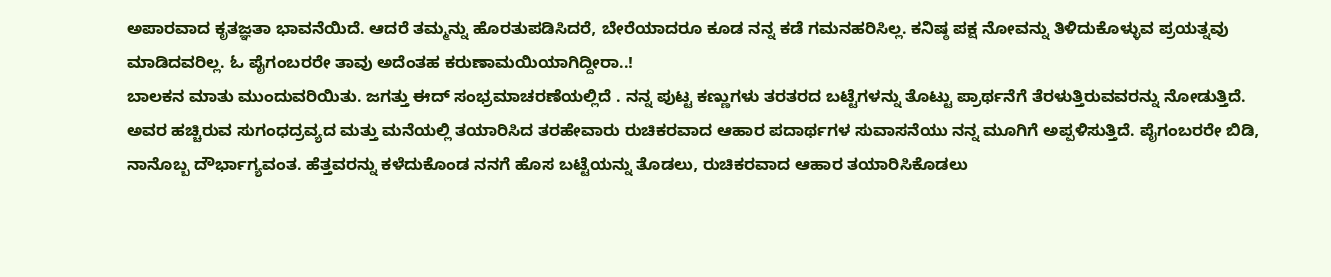ಅಪಾರವಾದ ಕೃತಜ್ಞತಾ ಭಾವನೆಯಿದೆ. ಆದರೆ ತಮ್ಮನ್ನು ಹೊರತುಪಡಿಸಿದರೆ, ಬೇರೆಯಾದರೂ ಕೂಡ ನನ್ನ ಕಡೆ ಗಮನಹರಿಸಿಲ್ಲ. ಕನಿಷ್ಠ ಪಕ್ಷ ನೋವನ್ನು ತಿಳಿದುಕೊಳ್ಳುವ ಪ್ರಯತ್ನವು ಮಾಡಿದವರಿಲ್ಲ. ಓ ಪೈಗಂಬರರೇ ತಾವು ಅದೆಂತಹ ಕರುಣಾಮಯಿಯಾಗಿದ್ದೀರಾ..!
ಬಾಲಕನ ಮಾತು ಮುಂದುವರಿಯಿತು. ಜಗತ್ತು ಈದ್ ಸಂಭ್ರಮಾಚರಣೆಯಲ್ಲಿದೆ . ನನ್ನ ಪುಟ್ಟ ಕಣ್ಣುಗಳು ತರತರದ ಬಟ್ಟೆಗಳನ್ನು ತೊಟ್ಟು ಪ್ರಾರ್ಥನೆಗೆ ತೆರಳುತ್ತಿರುವವರನ್ನು ನೋಡುತ್ತಿದೆ. ಅವರ ಹಚ್ಚಿರುವ ಸುಗಂಧದ್ರವ್ಯದ ಮತ್ತು ಮನೆಯಲ್ಲಿ ತಯಾರಿಸಿದ ತರಹೇವಾರು ರುಚಿಕರವಾದ ಆಹಾರ ಪದಾರ್ಥಗಳ ಸುವಾಸನೆಯು ನನ್ನ ಮೂಗಿಗೆ ಅಪ್ಪಳಿಸುತ್ತಿದೆ. ಪೈಗಂಬರರೇ ಬಿಡಿ, ನಾನೊಬ್ಬ ದೌರ್ಭಾಗ್ಯವಂತ. ಹೆತ್ತವರನ್ನು ಕಳೆದುಕೊಂಡ ನನಗೆ ಹೊಸ ಬಟ್ಟೆಯನ್ನು ತೊಡಲು, ರುಚಿಕರವಾದ ಆಹಾರ ತಯಾರಿಸಿಕೊಡಲು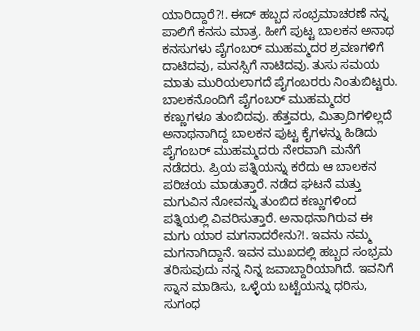ಯಾರಿದ್ದಾರೆ?!. ಈದ್ ಹಬ್ಬದ ಸಂಭ್ರಮಾಚರಣೆ ನನ್ನ ಪಾಲಿಗೆ ಕನಸು ಮಾತ್ರ. ಹೀಗೆ ಪುಟ್ಟ ಬಾಲಕನ ಅನಾಥ ಕನಸುಗಳು ಪೈಗಂಬರ್ ಮುಹಮ್ಮದರ ಶ್ರವಣಗಳಿಗೆ ದಾಟಿದವು, ಮನಸ್ಸಿಗೆ ನಾಟಿದವು. ತುಸು ಸಮಯ ಮಾತು ಮುರಿಯಲಾಗದೆ ಪೈಗಂಬರರು ನಿಂತುಬಿಟ್ಟರು. ಬಾಲಕನೊಂದಿಗೆ ಪೈಗಂಬರ್ ಮುಹಮ್ಮದರ ಕಣ್ಣುಗಳೂ ತುಂಬಿದವು. ಹೆತ್ತವರು, ಮಿತ್ರಾದಿಗಳಿಲ್ಲದೆ ಅನಾಥನಾಗಿದ್ದ ಬಾಲಕನ ಪುಟ್ಟ ಕೈಗಳನ್ನು ಹಿಡಿದು ಪೈಗಂಬರ್ ಮುಹಮ್ಮದರು ನೇರವಾಗಿ ಮನೆಗೆ ನಡೆದರು. ಪ್ರಿಯ ಪತ್ನಿಯನ್ನು ಕರೆದು ಆ ಬಾಲಕನ ಪರಿಚಯ ಮಾಡುತ್ತಾರೆ. ನಡೆದ ಘಟನೆ ಮತ್ತು ಮಗುವಿನ ನೋವನ್ನು ತುಂಬಿದ ಕಣ್ಣುಗಳಿಂದ ಪತ್ನಿಯಲ್ಲಿ ವಿವರಿಸುತ್ತಾರೆ. ಅನಾಥನಾಗಿರುವ ಈ ಮಗು ಯಾರ ಮಗನಾದರೇನು?!. ಇವನು ನಮ್ಮ ಮಗನಾಗಿದ್ದಾನೆ. ಇವನ ಮುಖದಲ್ಲಿ ಹಬ್ಬದ ಸಂಭ್ರಮ ತರಿಸುವುದು ನನ್ನ ನಿನ್ನ ಜವಾಬ್ದಾರಿಯಾಗಿದೆ. ಇವನಿಗೆ ಸ್ನಾನ ಮಾಡಿಸು, ಒಳ್ಳೆಯ ಬಟ್ಟೆಯನ್ನು ಧರಿಸು, ಸುಗಂಧ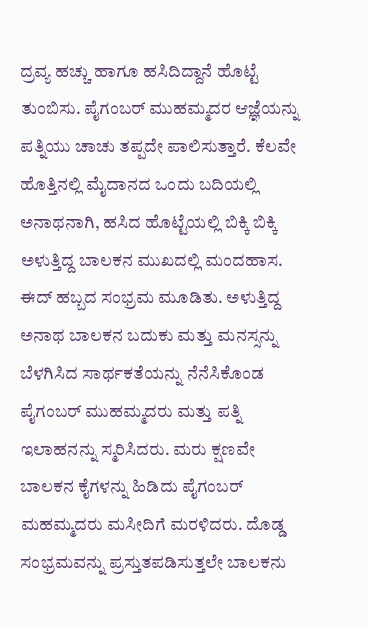ದ್ರವ್ಯ ಹಚ್ಚು ಹಾಗೂ ಹಸಿದಿದ್ದಾನೆ ಹೊಟ್ಟೆ ತುಂಬಿಸು. ಪೈಗಂಬರ್ ಮುಹಮ್ಮದರ ಆಜ್ಞೆಯನ್ನು ಪತ್ನಿಯು ಚಾಚು ತಪ್ಪದೇ ಪಾಲಿಸುತ್ತಾರೆ. ಕೆಲವೇ ಹೊತ್ತಿನಲ್ಲಿ ಮೈದಾನದ ಒಂದು ಬದಿಯಲ್ಲಿ ಅನಾಥನಾಗಿ, ಹಸಿದ ಹೊಟ್ಟೆಯಲ್ಲಿ ಬಿಕ್ಕಿ ಬಿಕ್ಕಿ ಅಳುತ್ತಿದ್ದ ಬಾಲಕನ ಮುಖದಲ್ಲಿ ಮಂದಹಾಸ. ಈದ್ ಹಬ್ಬದ ಸಂಭ್ರಮ ಮೂಡಿತು. ಅಳುತ್ತಿದ್ದ ಅನಾಥ ಬಾಲಕನ ಬದುಕು ಮತ್ತು ಮನಸ್ಸನ್ನು ಬೆಳಗಿಸಿದ ಸಾರ್ಥಕತೆಯನ್ನು ನೆನೆಸಿಕೊಂಡ ಪೈಗಂಬರ್ ಮುಹಮ್ಮದರು ಮತ್ತು ಪತ್ನಿ ಇಲಾಹನನ್ನು ಸ್ಮರಿಸಿದರು. ಮರು ಕ್ಷಣವೇ ಬಾಲಕನ ಕೈಗಳನ್ನು ಹಿಡಿದು ಪೈಗಂಬರ್ ಮಹಮ್ಮದರು ಮಸೀದಿಗೆ ಮರಳಿದರು. ದೊಡ್ಡ ಸಂಭ್ರಮವನ್ನು ಪ್ರಸ್ತುತಪಡಿಸುತ್ತಲೇ ಬಾಲಕನು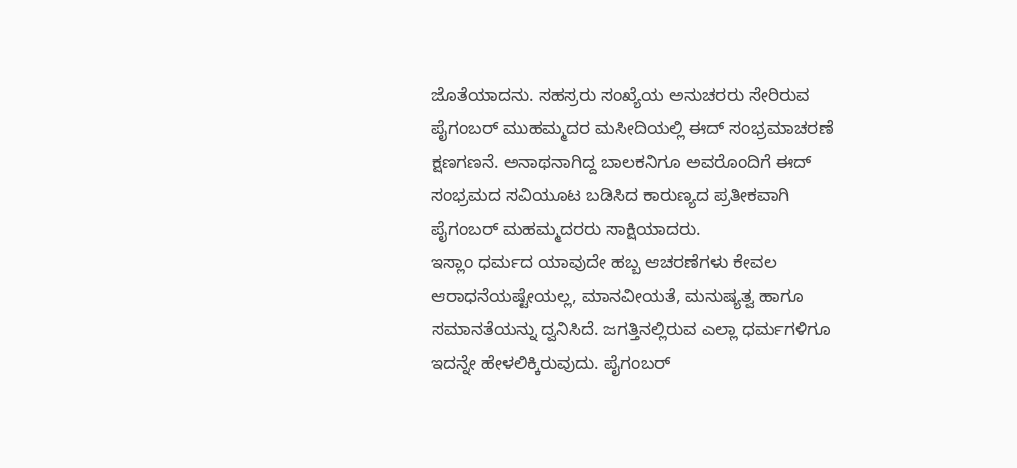ಜೊತೆಯಾದನು. ಸಹಸ್ರರು ಸಂಖ್ಯೆಯ ಅನುಚರರು ಸೇರಿರುವ ಪೈಗಂಬರ್ ಮುಹಮ್ಮದರ ಮಸೀದಿಯಲ್ಲಿ ಈದ್ ಸಂಭ್ರಮಾಚರಣೆ ಕ್ಷಣಗಣನೆ. ಅನಾಥನಾಗಿದ್ದ ಬಾಲಕನಿಗೂ ಅವರೊಂದಿಗೆ ಈದ್ ಸಂಭ್ರಮದ ಸವಿಯೂಟ ಬಡಿಸಿದ ಕಾರುಣ್ಯದ ಪ್ರತೀಕವಾಗಿ ಪೈಗಂಬರ್ ಮಹಮ್ಮದರರು ಸಾಕ್ಷಿಯಾದರು.
ಇಸ್ಲಾಂ ಧರ್ಮದ ಯಾವುದೇ ಹಬ್ಬ ಆಚರಣೆಗಳು ಕೇವಲ ಆರಾಧನೆಯಷ್ಟೇಯಲ್ಲ, ಮಾನವೀಯತೆ, ಮನುಷ್ಯತ್ವ ಹಾಗೂ ಸಮಾನತೆಯನ್ನು ದ್ವನಿಸಿದೆ. ಜಗತ್ತಿನಲ್ಲಿರುವ ಎಲ್ಲಾ ಧರ್ಮಗಳಿಗೂ ಇದನ್ನೇ ಹೇಳಲಿಕ್ಕಿರುವುದು. ಪೈಗಂಬರ್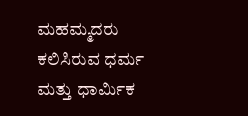ಮಹಮ್ಮದರು ಕಲಿಸಿರುವ ಧರ್ಮ ಮತ್ತು ಧಾರ್ಮಿಕ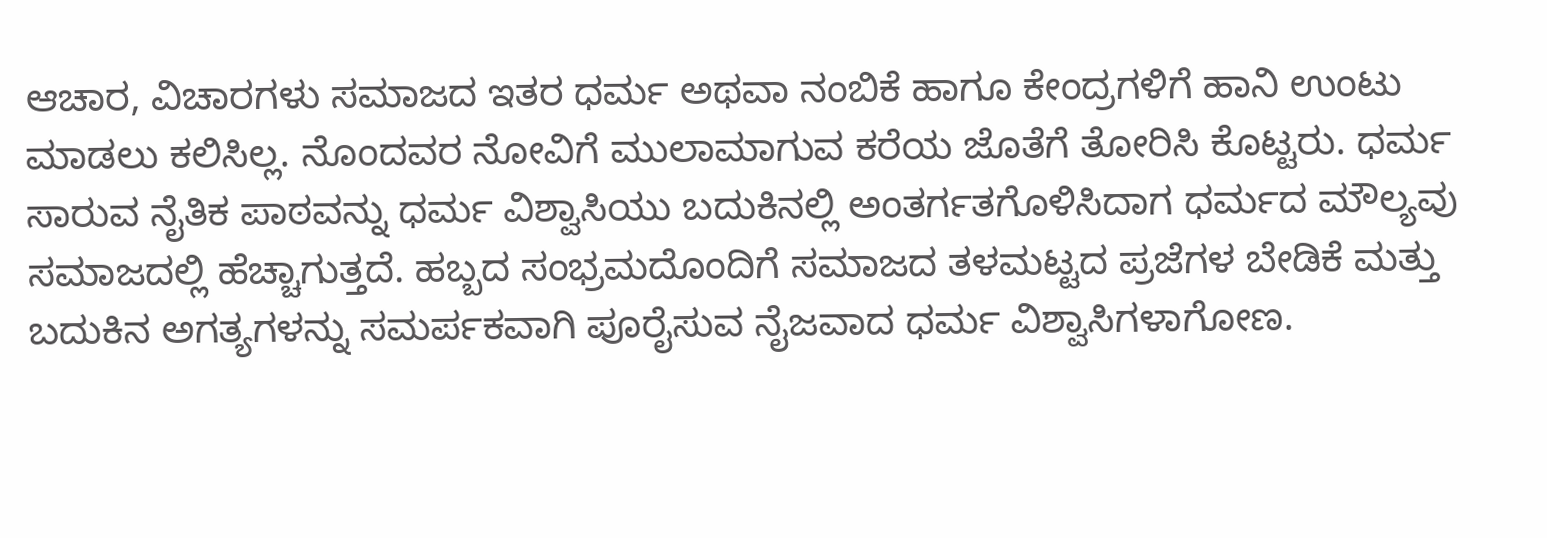ಆಚಾರ, ವಿಚಾರಗಳು ಸಮಾಜದ ಇತರ ಧರ್ಮ ಅಥವಾ ನಂಬಿಕೆ ಹಾಗೂ ಕೇಂದ್ರಗಳಿಗೆ ಹಾನಿ ಉಂಟು ಮಾಡಲು ಕಲಿಸಿಲ್ಲ. ನೊಂದವರ ನೋವಿಗೆ ಮುಲಾಮಾಗುವ ಕರೆಯ ಜೊತೆಗೆ ತೋರಿಸಿ ಕೊಟ್ಟರು. ಧರ್ಮ ಸಾರುವ ನೈತಿಕ ಪಾಠವನ್ನು ಧರ್ಮ ವಿಶ್ವಾಸಿಯು ಬದುಕಿನಲ್ಲಿ ಅಂತರ್ಗತಗೊಳಿಸಿದಾಗ ಧರ್ಮದ ಮೌಲ್ಯವು ಸಮಾಜದಲ್ಲಿ ಹೆಚ್ಚಾಗುತ್ತದೆ. ಹಬ್ಬದ ಸಂಭ್ರಮದೊಂದಿಗೆ ಸಮಾಜದ ತಳಮಟ್ಟದ ಪ್ರಜೆಗಳ ಬೇಡಿಕೆ ಮತ್ತು ಬದುಕಿನ ಅಗತ್ಯಗಳನ್ನು ಸಮರ್ಪಕವಾಗಿ ಪೂರೈಸುವ ನೈಜವಾದ ಧರ್ಮ ವಿಶ್ವಾಸಿಗಳಾಗೋಣ.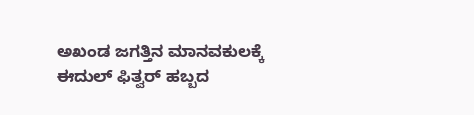ಅಖಂಡ ಜಗತ್ತಿನ ಮಾನವಕುಲಕ್ಕೆ ಈದುಲ್ ಫಿತ್ವರ್ ಹಬ್ಬದ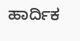ಹಾರ್ದಿಕ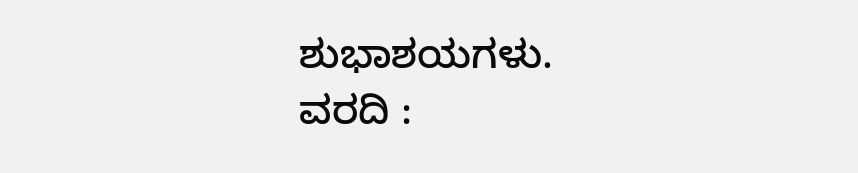ಶುಭಾಶಯಗಳು.
ವರದಿ :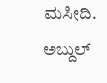ಮಸೀದಿ. ಅಬ್ದುಲ್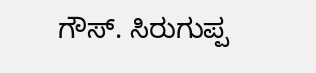ಗೌಸ್. ಸಿರುಗುಪ್ಪ